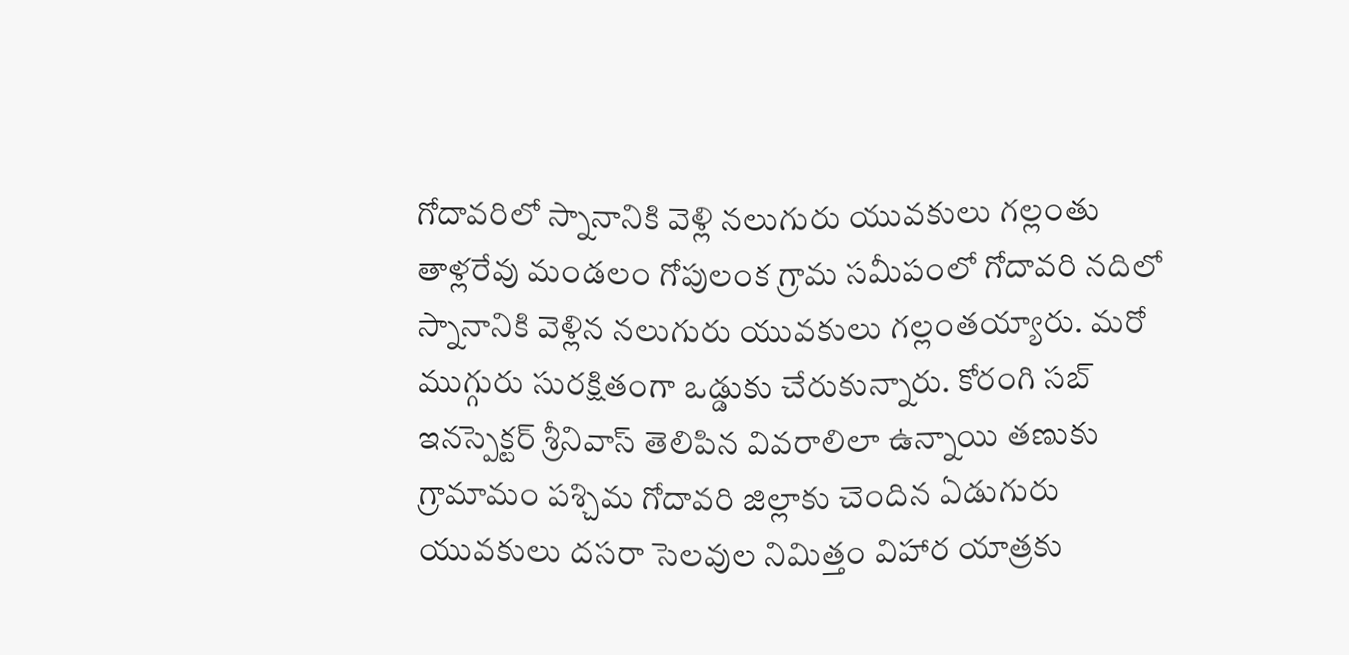గోదావరిలో స్నానానికి వెళ్లి నలుగురు యువకులు గల్లంతు
తాళ్లరేవు మండలం గోపులంక గ్రామ సమీపంలో గోదావరి నదిలో స్నానానికి వెళ్లిన నలుగురు యువకులు గల్లంతయ్యారు. మరో ముగ్గురు సురక్షితంగా ఒడ్డుకు చేరుకున్నారు. కోరంగి సబ్ ఇనస్పెక్టర్ శ్రీనివాస్ తెలిపిన వివరాలిలా ఉన్నాయి తణుకు గ్రామామం పశ్చిమ గోదావరి జిల్లాకు చెందిన ఏడుగురు యువకులు దసరా సెలవుల నిమిత్తం విహార యాత్రకు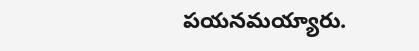పయనమయ్యారు.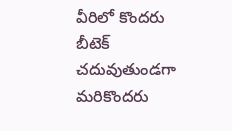వీరిలో కొందరు బీటెక్ చదువుతుండగా మరికొందరు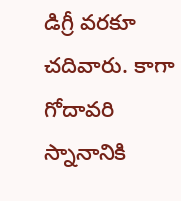డిగ్రీ వరకూ చదివారు. కాగా గోదావరి స్నానానికి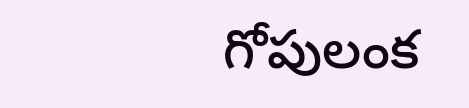గోపులంక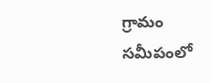గ్రామం సమీపంలో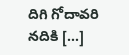దిగి గోదావరి నదికి […]